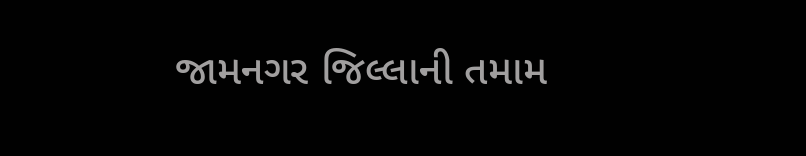જામનગર જિલ્લાની તમામ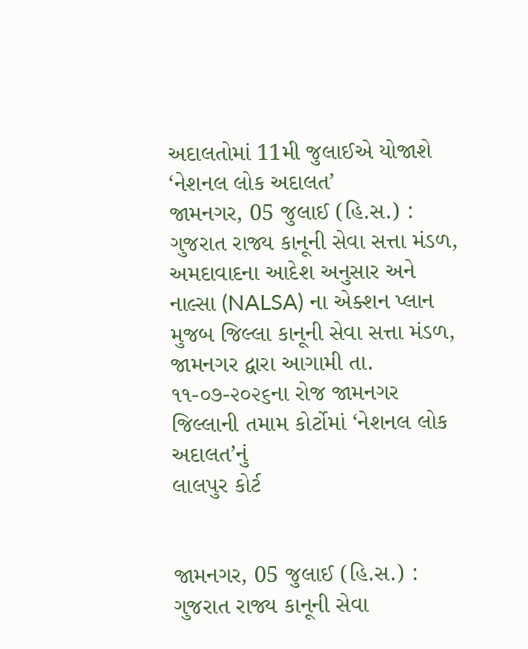અદાલતોમાં 11મી જુલાઈએ યોજાશે ‘નેશનલ લોક અદાલત’
જામનગર, 05 જુલાઈ (હિ.સ.) : ગુજરાત રાજ્ય કાનૂની સેવા સત્તા મંડળ, અમદાવાદના આદેશ અનુસાર અને નાલ્સા (NALSA) ના એક્શન પ્લાન મુજબ જિલ્લા કાનૂની સેવા સત્તા મંડળ, જામનગર દ્વારા આગામી તા. ૧૧-૦૭-૨૦૨૬ના રોજ જામનગર જિલ્લાની તમામ કોર્ટોમાં ‘નેશનલ લોક અદાલત’નું
લાલપુર કોર્ટ


જામનગર, 05 જુલાઈ (હિ.સ.) : ગુજરાત રાજ્ય કાનૂની સેવા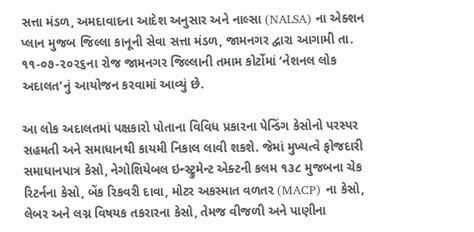સત્તા મંડળ, અમદાવાદના આદેશ અનુસાર અને નાલ્સા (NALSA) ના એક્શન પ્લાન મુજબ જિલ્લા કાનૂની સેવા સત્તા મંડળ, જામનગર દ્વારા આગામી તા. ૧૧-૦૭-૨૦૨૬ના રોજ જામનગર જિલ્લાની તમામ કોર્ટોમાં ‘નેશનલ લોક અદાલત’નું આયોજન કરવામાં આવ્યું છે.

આ લોક અદાલતમાં પક્ષકારો પોતાના વિવિધ પ્રકારના પેન્ડિંગ કેસોનો પરસ્પર સહમતી અને સમાધાનથી કાયમી નિકાલ લાવી શકશે. જેમાં મુખ્યત્વે ફોજદારી સમાધાનપાત્ર કેસો, નેગોશિયેબલ ઇન્સ્ટ્રુમેન્ટ એક્ટની કલમ ૧૩૮ મુજબના ચેક રિટર્નના કેસો, બેંક રિકવરી દાવા, મોટર અકસ્માત વળતર (MACP) ના કેસો, લેબર અને લગ્ન વિષયક તકરારના કેસો, તેમજ વીજળી અને પાણીના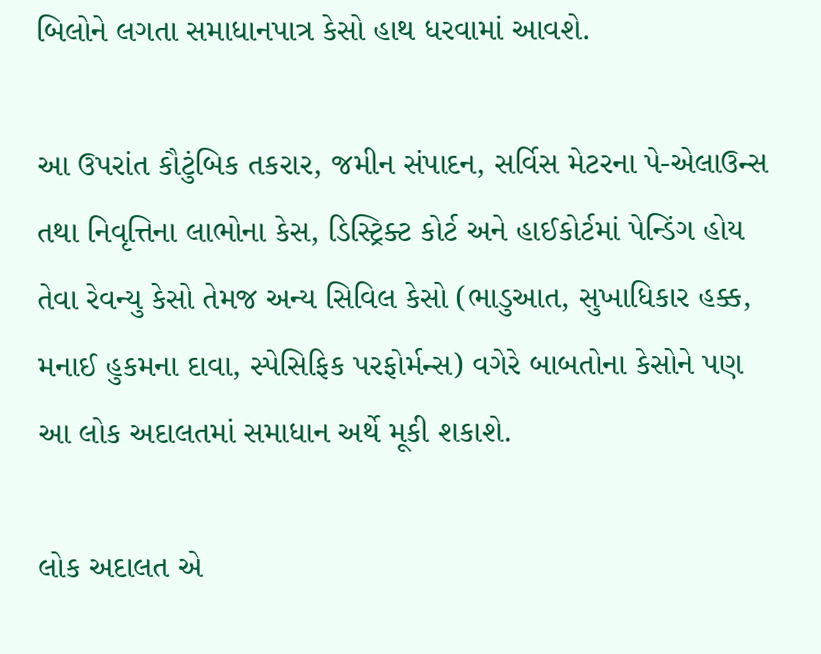બિલોને લગતા સમાધાનપાત્ર કેસો હાથ ધરવામાં આવશે.

આ ઉપરાંત કૌટુંબિક તકરાર, જમીન સંપાદન, સર્વિસ મેટરના પે-એલાઉન્સ તથા નિવૃત્તિના લાભોના કેસ, ડિસ્ટ્રિક્ટ કોર્ટ અને હાઈકોર્ટમાં પેન્ડિંગ હોય તેવા રેવન્યુ કેસો તેમજ અન્ય સિવિલ કેસો (ભાડુઆત, સુખાધિકાર હક્ક, મનાઈ હુકમના દાવા, સ્પેસિફિક પરફોર્મન્સ) વગેરે બાબતોના કેસોને પણ આ લોક અદાલતમાં સમાધાન અર્થે મૂકી શકાશે.

લોક અદાલત એ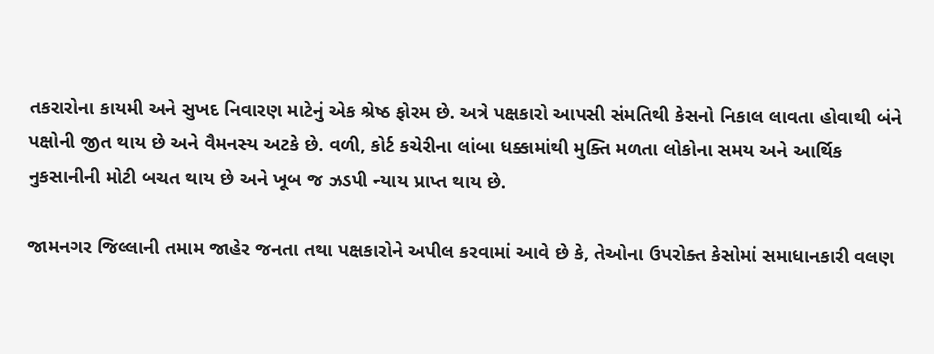તકરારોના કાયમી અને સુખદ નિવારણ માટેનું એક શ્રેષ્ઠ ફોરમ છે. અત્રે પક્ષકારો આપસી સંમતિથી કેસનો નિકાલ લાવતા હોવાથી બંને પક્ષોની જીત થાય છે અને વૈમનસ્ય અટકે છે. વળી, કોર્ટ કચેરીના લાંબા ધક્કામાંથી મુક્તિ મળતા લોકોના સમય અને આર્થિક નુકસાનીની મોટી બચત થાય છે અને ખૂબ જ ઝડપી ન્યાય પ્રાપ્ત થાય છે.

જામનગર જિલ્લાની તમામ જાહેર જનતા તથા પક્ષકારોને અપીલ કરવામાં આવે છે કે, તેઓના ઉપરોક્ત કેસોમાં સમાધાનકારી વલણ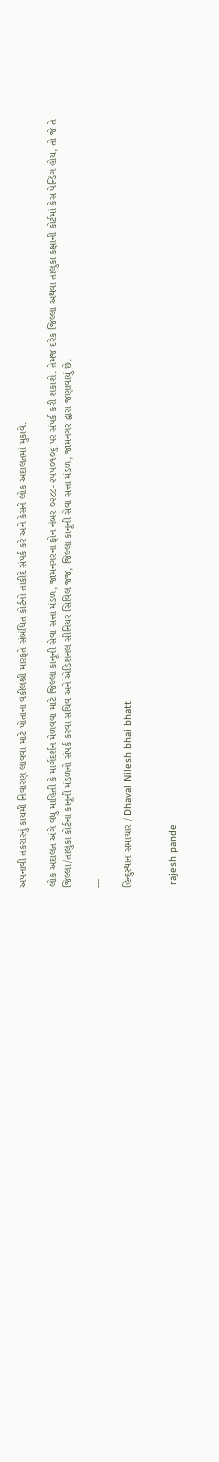અપનાવી તકરારનું કાયમી નિવારણ લાવવા માટે પોતાના વકીલશ્રી મારફતે સંબંધિત કોર્ટનો તાકીદે સંપર્ક કરે અને કેસને લોક અદાલતમાં મુકાવે.

લોક અદાલત અંગે વધુ માહિતી કે માર્ગદર્શન મેળવવા માટે જિલ્લા કાનૂની સેવા સત્તા મંડળ, જામનગરના ફોન નંબર ૦૨૮૮-૨૫૫૦૧૦૬ પર સંપર્ક કરી શકાશે. તેમજ દરેક જિલ્લા અથવા તાલુકા કક્ષાની કોર્ટમાં કેસ પેન્ડિંગ હોય, તો જે તે જિલ્લા/તાલુકા કોર્ટના કાનૂની મંડળનો સંપર્ક કરવા સચિવ અને એડિશનલ સીનિયર સિવિલ જજ, જિલ્લા કાનૂની સેવા સત્તા મંડળ, જામનગર દ્વારા જણાવાયું છે.

---

હિન્દુસ્થાન સમાચાર / Dhaval Nilesh bhai bhatt


 rajesh pande